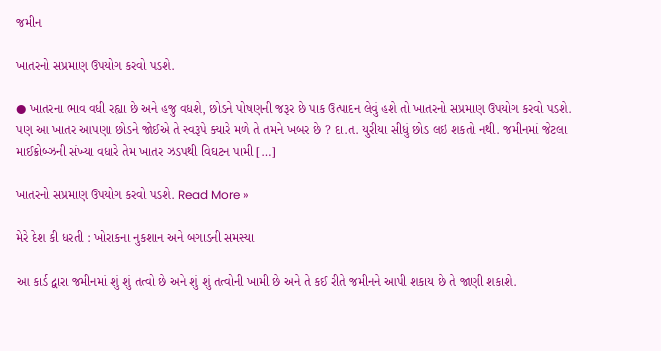જમીન

ખાતરનો સપ્રમાણ ઉપયોગ કરવો પડશે.

● ખાતરના ભાવ વધી રહ્યા છે અને હજુ વધશે, છોડને પોષણની જરૂર છે પાક ઉત્પાદન લેવું હશે તો ખાતરનો સપ્રમાણ ઉપયોગ કરવો પડશે. પણ આ ખાતર આપણા છોડને જોઈએ તે સ્વરૂપે ક્યારે મળે તે તમને ખબર છે ? દા.ત. યુરીયા સીધું છોડ લઇ શકતો નથી. જમીનમાં જેટલા માઈક્રોબ્ઝની સંખ્યા વધારે તેમ ખાતર ઝડપથી વિઘટન પામી […]

ખાતરનો સપ્રમાણ ઉપયોગ કરવો પડશે. Read More »

મેરે દેશ કી ધરતી : ખોરાકના નુકશાન અને બગાડની સમસ્યા

આ કાર્ડ દ્વારા જમીનમાં શું શું તત્વો છે અને શું શું તત્વોની ખામી છે અને તે કઈ રીતે જમીનને આપી શકાય છે તે જાણી શકાશે.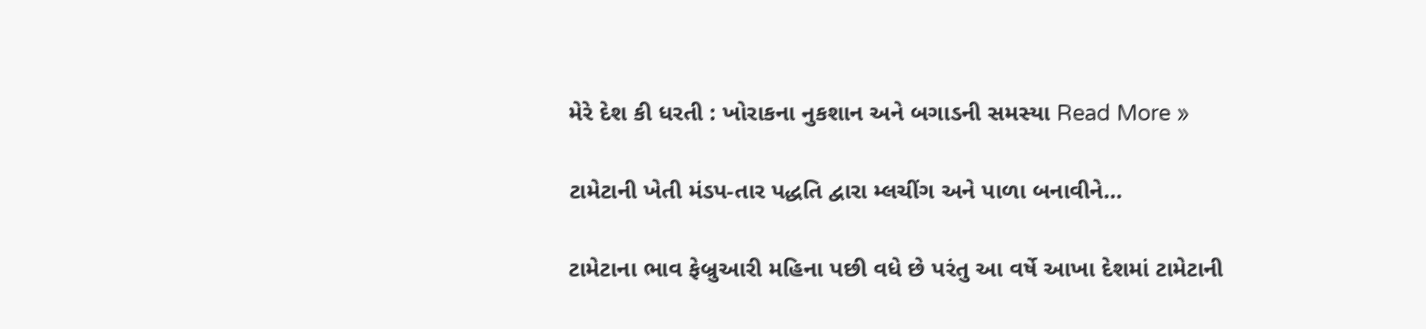મેરે દેશ કી ધરતી : ખોરાકના નુકશાન અને બગાડની સમસ્યા Read More »

ટામેટાની ખેતી મંડપ-તાર પદ્ધતિ દ્વારા મ્લચીંગ અને પાળા બનાવીને…

ટામેટાના ભાવ ફેબ્રુઆરી મહિના પછી વધે છે પરંતુ આ વર્ષે આખા દેશમાં ટામેટાની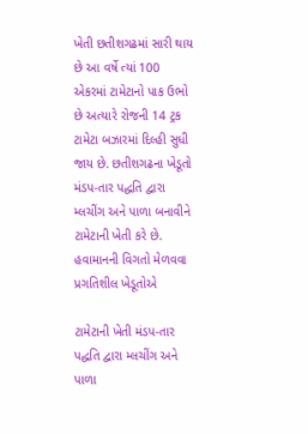ખેતી છતીશગઢમાં સારી થાય છે આ વર્ષે ત્યાં 100 એકરમાં ટામેટાનો પાક ઉભો છે અત્યારે રોજની 14 ટ્રક ટામેટા બઝારમાં દિલ્હી સુધી જાય છે. છતીશગઢના ખેડૂતો મંડપ-તાર પદ્ધતિ દ્વારા મ્લચીંગ અને પાળા બનાવીને ટામેટાની ખેતી કરે છે. હવામાનની વિગતો મેળવવા પ્રગતિશીલ ખેડૂતોએ

ટામેટાની ખેતી મંડપ-તાર પદ્ધતિ દ્વારા મ્લચીંગ અને પાળા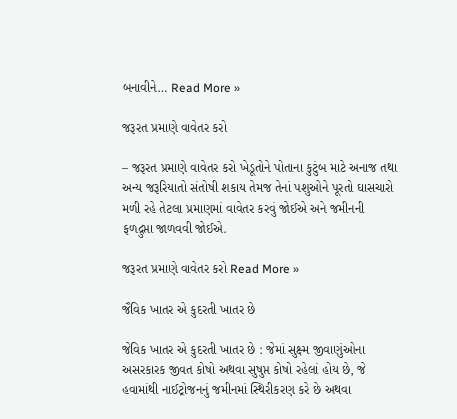બનાવીને… Read More »

જરૂરત પ્રમાણે વાવેતર કરો

– જરૂરત પ્રમાણે વાવેતર કરો ખેડૂતોને પોતાના કુટુંબ માટે અનાજ તથા અન્ય જરૂરિયાતો સંતોષી શકાય તેમજ તેનાં પશુઓને પૂરતો ઘાસચારો મળી રહે તેટલા પ્રમાણમાં વાવેતર કરવું જોઈએ અને જમીનની ફળદ્રુપ્તા જાળવવી જોઈએ.

જરૂરત પ્રમાણે વાવેતર કરો Read More »

જૈવિક ખાતર એ કુદરતી ખાતર છે

જેવિક ખાતર એ કુદરતી ખાતર છે : જેમાં સુક્ષ્મ જીવાણુંઓના અસરકારક જીવત કોષો અથવા સુષુપ્ત કોષો રહેલાં હોય છે, જે હવામાંથી નાઈટ્રોજનનું જમીનમાં સ્થિરીકરણ કરે છે અથવા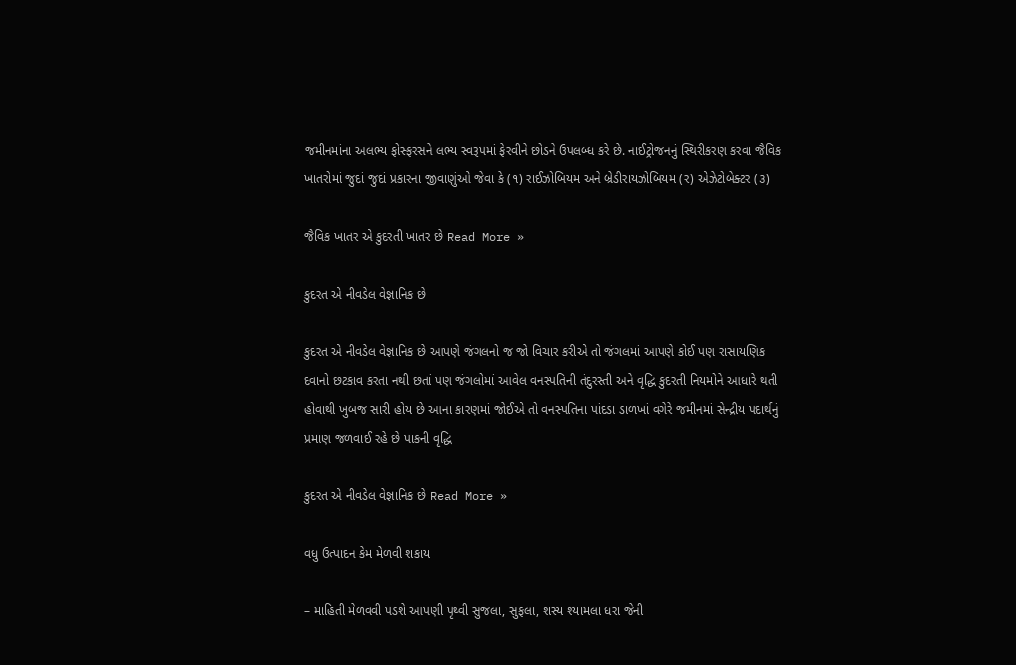જમીનમાંના અલભ્ય ફોસ્ફરસને લભ્ય સ્વરૂપમાં ફેરવીને છોડને ઉપલબ્ધ કરે છે. નાઈટ્રોજનનું સ્થિરીકરણ કરવા જૈવિક ખાતરોમાં જુદાં જુદાં પ્રકારના જીવાણુંઓ જેવા કે (૧) રાઈઝોબિયમ અને બ્રેડીરાયઝોબિયમ (ર) એઝેટોબેક્ટર (૩)

જૈવિક ખાતર એ કુદરતી ખાતર છે Read More »

કુદરત એ નીવડેલ વેજ્ઞાનિક છે

કુદરત એ નીવડેલ વેજ્ઞાનિક છે આપણે જંગલનો જ જો વિચાર કરીએ તો જંગલમાં આપણે કોઈ પણ રાસાયણિક દવાનો છટકાવ કરતા નથી છતાં પણ જંગલોમાં આવેલ વનસ્પતિની તંદુરસ્તી અને વૃદ્ધિ કુદરતી નિયમોને આધારે થતી હોવાથી ખુબજ સારી હોય છે આના કારણમાં જોઈએ તો વનસ્પતિના પાંદડા ડાળખાં વગેરે જમીનમાં સેન્દ્રીય પદાર્થનું પ્રમાણ જળવાઈ રહે છે પાકની વૃદ્ધિ

કુદરત એ નીવડેલ વેજ્ઞાનિક છે Read More »

વધુ ઉત્પાદન કેમ મેળવી શકાય

– માહિતી મેળવવી પડશે આપણી પૃથ્વી સુજલા, સુફલા, શસ્ય શ્યામલા ધરા જેની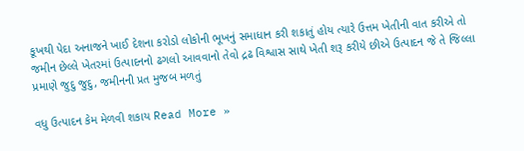કૂખથી પેદા અનાજને ખાઈ દેશના કરોડો લોકોની ભૂખનું સમાધાન કરી શકાતું હોય ત્યારે ઉત્તમ ખેતીની વાત કરીએ તો જમીન છેલ્લે ખેતરમાં ઉત્પાદનનો ઢગલો આવવાનો તેવો દ્રઢ વિશ્વાસ સાથે ખેતી શરૂ કરીયે છીએ ઉત્પાદન જે તે જિલ્લા પ્રમાણે જુદુ જુદુ, જમીનની પ્રત મુજબ મળતું

વધુ ઉત્પાદન કેમ મેળવી શકાય Read More »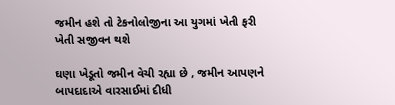જમીન હશે તો ટેકનોલોજીના આ યુગમાં ખેતી ફરી ખેતી સજીવન થશે

ઘણા ખેડૂતો જમીન વેચી રહ્યા છે , જમીન આપણને બાપદાદાએ વારસાઈમાં દીધી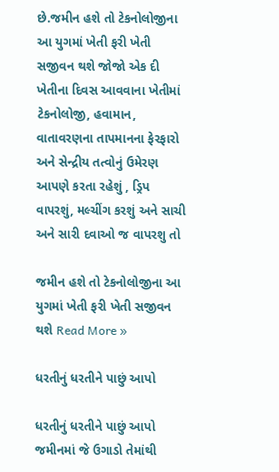છે.જમીન હશે તો ટેકનોલોજીના આ યુગમાં ખેતી ફરી ખેતી સજીવન થશે જોજો એક દી ખેતીના દિવસ આવવાના ખેતીમાં ટેકનોલોજી, હવામાન, વાતાવરણના તાપમાનના ફેરફારો અને સેન્દ્રીય તત્વોનું ઉમેરણ આપણે કરતા રહેશું , ડ્રિપ વાપરશું, મલ્ચીંગ કરશું અને સાચી અને સારી દવાઓ જ વાપરશુ તો

જમીન હશે તો ટેકનોલોજીના આ યુગમાં ખેતી ફરી ખેતી સજીવન થશે Read More »

ધરતીનું ધરતીને પાછું આપો

ધરતીનું ધરતીને પાછું આપો જમીનમાં જે ઉગાડો તેમાંથી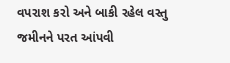વપરાશ કરો અને બાકી રહેલ વસ્તુ જમીનને પરત આંપવી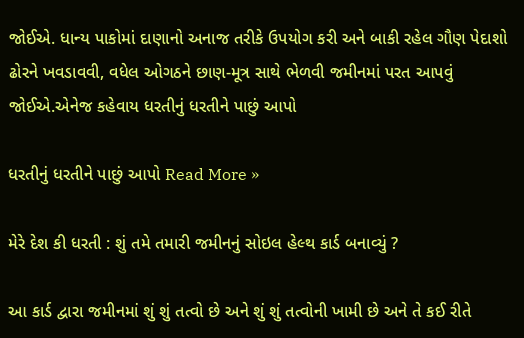જોઈએ. ધાન્ય પાકોમાં દાણાનો અનાજ તરીકે ઉપયોગ કરી અને બાકી રહેલ ગૌણ પેદાશો ઢોરને ખવડાવવી, વધેલ ઓગઠને છાણ-મૂત્ર સાથે ભેળવી જમીનમાં પરત આપવું જોઈએ.એનેજ કહેવાય ધરતીનું ધરતીને પાછું આપો

ધરતીનું ધરતીને પાછું આપો Read More »

મેરે દેશ કી ધરતી : શું તમે તમારી જમીનનું સોઇલ હેલ્થ કાર્ડ બનાવ્યું ?

આ કાર્ડ દ્વારા જમીનમાં શું શું તત્વો છે અને શું શું તત્વોની ખામી છે અને તે કઈ રીતે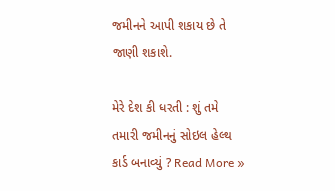જમીનને આપી શકાય છે તે જાણી શકાશે.

મેરે દેશ કી ધરતી : શું તમે તમારી જમીનનું સોઇલ હેલ્થ કાર્ડ બનાવ્યું ? Read More »